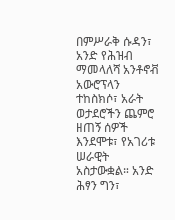በምሥራቅ ሱዳን፣ አንድ የሕዝብ ማመላለሻ አንቶኖቭ አውሮፕላን ተከስክሶ፣ አራት ወታደሮችን ጨምሮ ዘጠኝ ሰዎች እንደሞቱ፣ የአገሪቱ ሠራዊት አስታውቋል። አንድ ሕፃን ግን፣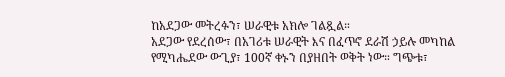ከአደጋው መትረፉን፣ ሠራዊቱ አክሎ ገልጿል።
አደጋው የደረሰው፣ በአገሪቱ ሠራዊት እና በፈጥኖ ደራሽ ኃይሉ መካከል የሚካሔደው ውጊያ፣ 100ኛ ቀኑን በያዘበት ወቅት ነው። ግጭቱ፣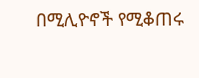በሚሊዮኖች የሚቆጠሩ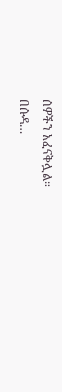ሰዎችን አፈናቅሏል።
በሱዳ…